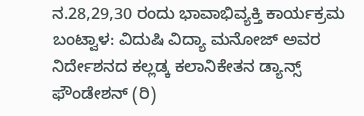ನ.28,29,30 ರಂದು ಭಾವಾಭಿವ್ಯಕ್ತಿ ಕಾರ್ಯಕ್ರಮ
ಬಂಟ್ವಾಳ: ವಿದುಷಿ ವಿದ್ಯಾ ಮನೋಜ್ ಅವರ ನಿರ್ದೇಶನದ ಕಲ್ಲಡ್ಕ ಕಲಾನಿಕೇತನ ಡ್ಯಾನ್ಸ್ ಫೌಂಡೇಶನ್ (ರಿ)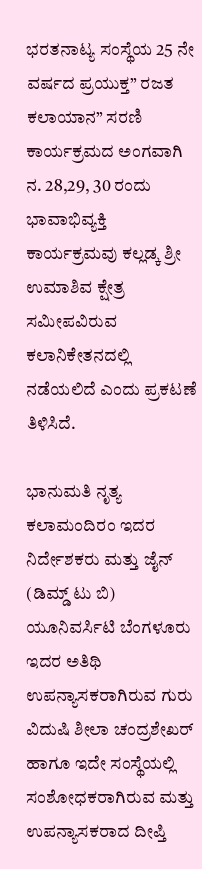ಭರತನಾಟ್ಯ ಸಂಸ್ಥೆಯ 25 ನೇ ವರ್ಷದ ಪ್ರಯುಕ್ತ” ರಜತ ಕಲಾಯಾನ” ಸರಣಿ ಕಾರ್ಯಕ್ರಮದ ಅಂಗವಾಗಿ ನ. 28,29, 30 ರಂದು ಭಾವಾಭಿವ್ಯಕ್ತಿ ಕಾರ್ಯಕ್ರಮವು ಕಲ್ಲಡ್ಕ ಶ್ರೀ ಉಮಾಶಿವ ಕ್ಷೇತ್ರ ಸಮೀಪವಿರುವ ಕಲಾನಿಕೇತನದಲ್ಲಿ ನಡೆಯಲಿದೆ ಎಂದು ಪ್ರಕಟಣೆ ತಿಳಿಸಿದೆ.

ಭಾನುಮತಿ ನೃತ್ಯ ಕಲಾಮಂದಿರಂ ಇದರ ನಿರ್ದೇಶಕರು ಮತ್ತು ಜೈನ್ (ಡಿಮ್ಡ್ ಟು ಬಿ) ಯೂನಿವರ್ಸಿಟಿ ಬೆಂಗಳೂರು ಇದರ ಅತಿಥಿ ಉಪನ್ಯಾಸಕರಾಗಿರುವ ಗುರು ವಿದುಷಿ ಶೀಲಾ ಚಂದ್ರಶೇಖರ್ ಹಾಗೂ ಇದೇ ಸಂಸ್ಥೆಯಲ್ಲಿ ಸಂಶೋಧಕರಾಗಿರುವ ಮತ್ತು ಉಪನ್ಯಾಸಕರಾದ ದೀಪ್ತಿ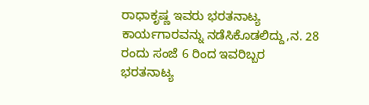ರಾಧಾಕೃಷ್ಣ ಇವರು ಭರತನಾಟ್ಯ ಕಾರ್ಯಗಾರವನ್ನು ನಡೆಸಿಕೊಡಲಿದ್ದು,ನ. 28 ರಂದು ಸಂಜೆ 6 ರಿಂದ ಇವರಿಬ್ಬರ ಭರತನಾಟ್ಯ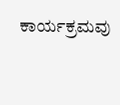ಕಾರ್ಯಕ್ರಮವು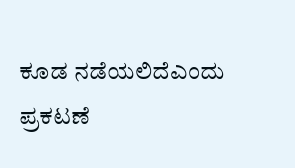ಕೂಡ ನಡೆಯಲಿದೆಎಂದು ಪ್ರಕಟಣೆ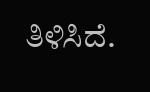ತಿಳಿಸಿದೆ.